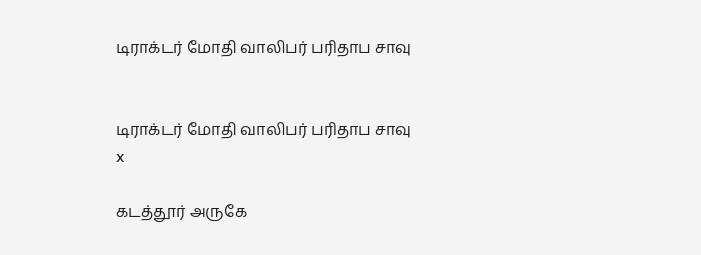டிராக்டர் மோதி வாலிபர் பரிதாப சாவு


டிராக்டர் மோதி வாலிபர் பரிதாப சாவு
x

கடத்தூர் அருகே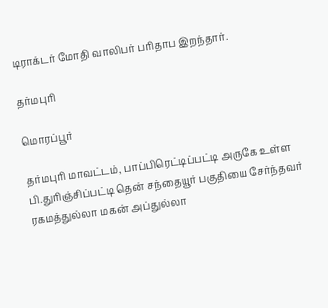டிராக்டர் மோதி வாலிபர் பரிதாப இறந்தார்.

தர்மபுரி

மொரப்பூர்

தர்மபுரி மாவட்டம், பாப்பிரெட்டிப்பட்டி அருகே உள்ள பி.துரிஞ்சிப்பட்டி தென் சந்தையூர் பகுதியை சேர்ந்தவர் ரகமத்துல்லா மகன் அப்துல்லா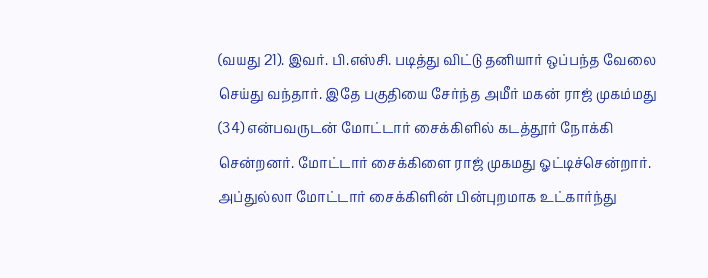(வயது 21). இவர். பி.எஸ்சி. படித்து விட்டு தனியார் ஒப்பந்த வேலை செய்து வந்தார். இதே பகுதியை சேர்ந்த அமீர் மகன் ராஜ் முகம்மது (34) என்பவருடன் மோட்டார் சைக்கிளில் கடத்தூர் நோக்கி சென்றனர். மோட்டார் சைக்கிளை ராஜ் முகமது ஓட்டிச்சென்றார். அப்துல்லா மோட்டார் சைக்கிளின் பின்புறமாக உட்கார்ந்து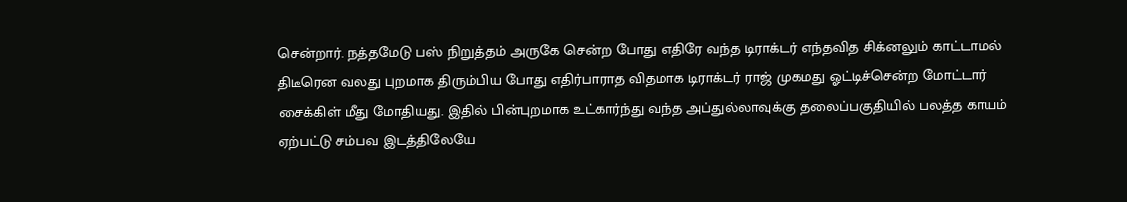சென்றார். நத்தமேடு பஸ் நிறுத்தம் அருகே சென்ற போது எதிரே வந்த டிராக்டர் எந்தவித சிக்னலும் காட்டாமல் திடீரென வலது புறமாக திரும்பிய போது எதிர்பாராத விதமாக டிராக்டர் ராஜ் முகமது ஓட்டிச்சென்ற மோட்டார் சைக்கிள் மீது மோதியது. இதில் பின்புறமாக உட்கார்ந்து வந்த அப்துல்லாவுக்கு தலைப்பகுதியில் பலத்த காயம் ஏற்பட்டு சம்பவ இடத்திலேயே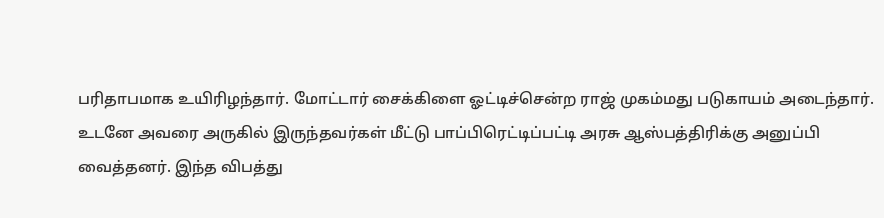பரிதாபமாக உயிரிழந்தார். மோட்டார் சைக்கிளை ஓட்டிச்சென்ற ராஜ் முகம்மது படுகாயம் அடைந்தார். உடனே அவரை அருகில் இருந்தவர்கள் மீட்டு பாப்பிரெட்டிப்பட்டி அரசு ஆஸ்பத்திரிக்கு அனுப்பி வைத்தனர். இந்த விபத்து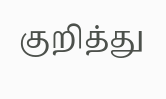குறித்து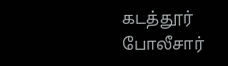கடத்தூர் போலீசார்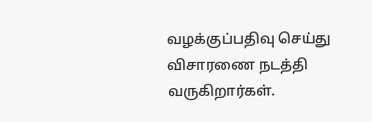வழக்குப்பதிவு செய்து விசாரணை நடத்தி வருகிறார்கள்.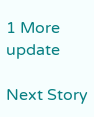1 More update

Next Story